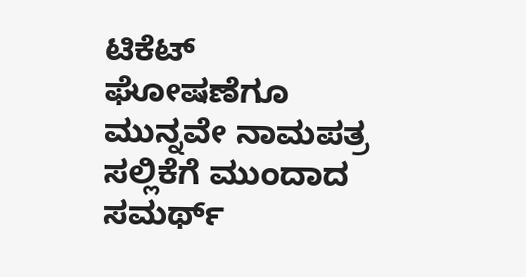ಟಿಕೆಟ್‌ ಘೋಷಣೆಗೂ ಮುನ್ನವೇ ನಾಮಪತ್ರ ಸಲ್ಲಿಕೆಗೆ ಮುಂದಾದ ಸಮರ್ಥ್‌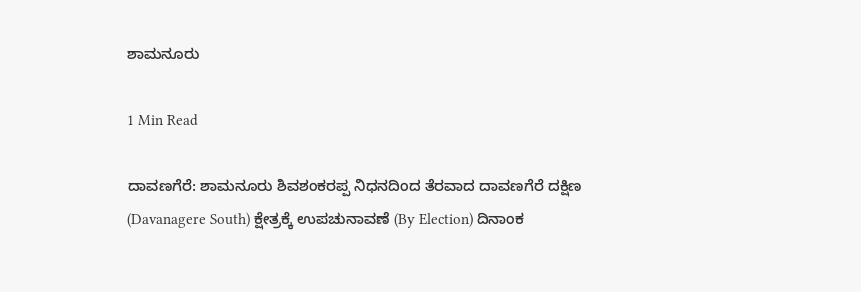ಶಾಮನೂರು

1 Min Read

ದಾವಣಗೆರೆ: ಶಾಮನೂರು ಶಿವಶಂಕರಪ್ಪ ನಿಧನದಿಂದ ತೆರವಾದ ದಾವಣಗೆರೆ ದಕ್ಷಿಣ (Davanagere South) ಕ್ಷೇತ್ರಕ್ಕೆ ಉಪಚುನಾವಣೆ (By Election) ದಿನಾಂಕ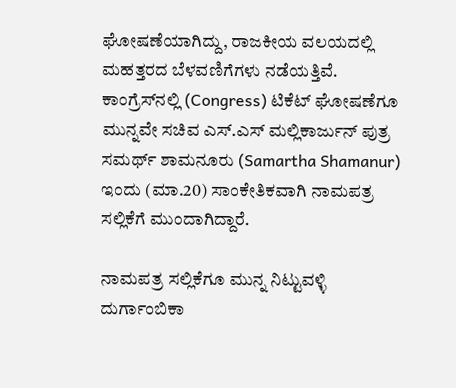ಘೋಷಣೆಯಾಗಿದ್ದು, ರಾಜಕೀಯ ವಲಯದಲ್ಲಿ ಮಹತ್ತರದ ಬೆಳವಣಿಗೆಗಳು ನಡೆಯತ್ತಿವೆ. ಕಾಂಗ್ರೆಸ್‌ನಲ್ಲಿ (Congress) ಟಿಕೆಟ್‌ ಘೋಷಣೆಗೂ ಮುನ್ನವೇ ಸಚಿವ ಎಸ್‌.ಎಸ್‌ ಮಲ್ಲಿಕಾರ್ಜುನ್‌ ಪುತ್ರ ಸಮರ್ಥ್‌ ಶಾಮನೂರು (Samartha Shamanur) ಇಂದು (ಮಾ.20) ಸಾಂಕೇತಿಕವಾಗಿ ನಾಮಪತ್ರ ಸಲ್ಲಿಕೆಗೆ ಮುಂದಾಗಿದ್ದಾರೆ.

ನಾಮಪತ್ರ ಸಲ್ಲಿಕೆಗೂ ಮುನ್ನ ನಿಟ್ಟುವಳ್ಳಿ ದುರ್ಗಾಂಬಿಕಾ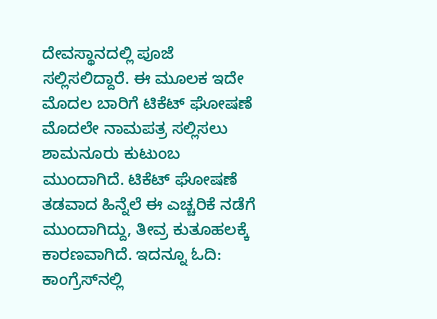ದೇವಸ್ಥಾನದಲ್ಲಿ ಪೂಜೆ ಸಲ್ಲಿಸಲಿದ್ದಾರೆ. ಈ ಮೂಲಕ ಇದೇ ಮೊದಲ ಬಾರಿಗೆ ಟಿಕೆಟ್ ಘೋಷಣೆ ಮೊದಲೇ ನಾಮಪತ್ರ ಸಲ್ಲಿಸಲು ಶಾಮನೂರು ಕುಟುಂಬ ಮುಂದಾಗಿದೆ. ಟಿಕೆಟ್ ಘೋಷಣೆ ತಡವಾದ ಹಿನ್ನೆಲೆ ಈ ಎಚ್ಚರಿಕೆ ನಡೆಗೆ ಮುಂದಾಗಿದ್ದು, ತೀವ್ರ ಕುತೂಹಲಕ್ಕೆ ಕಾರಣವಾಗಿದೆ. ಇದನ್ನೂ ಓದಿ: ಕಾಂಗ್ರೆಸ್‌ನಲ್ಲಿ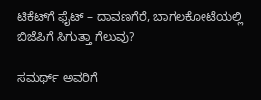ಟಿಕೆಟ್‌ಗೆ ಫೈಟ್‌ – ದಾವಣಗೆರೆ, ಬಾಗಲಕೋಟೆಯಲ್ಲಿ ಬಿಜೆಪಿಗೆ ಸಿಗುತ್ತಾ ಗೆಲುವು?

ಸಮರ್ಥ್‌ ಅವರಿಗೆ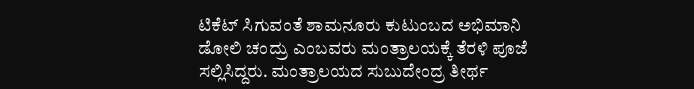ಟಿಕೆಟ್ ಸಿಗುವಂತೆ ಶಾಮನೂರು ಕುಟುಂಬದ ಅಭಿಮಾನಿ ಡೋಲಿ ಚಂದ್ರು ಎಂಬವರು ಮಂತ್ರಾಲಯಕ್ಕೆ ತೆರಳಿ ಪೂಜೆ ಸಲ್ಲಿಸಿದ್ದರು. ಮಂತ್ರಾಲಯದ ಸುಬುದೇಂದ್ರ ತೀರ್ಥ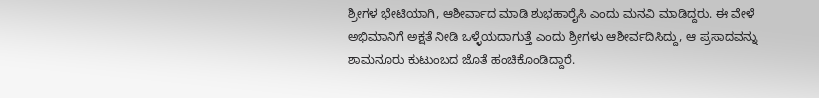ಶ್ರೀಗಳ ಭೇಟಿಯಾಗಿ, ಆಶೀರ್ವಾದ ಮಾಡಿ ಶುಭಹಾರೈಸಿ ಎಂದು ಮನವಿ ಮಾಡಿದ್ದರು. ಈ ವೇಳೆ ಅಭಿಮಾನಿಗೆ ಅಕ್ಷತೆ ನೀಡಿ ಒಳ್ಳೆಯದಾಗುತ್ತೆ ಎಂದು ಶ್ರೀಗಳು ಆಶೀರ್ವದಿಸಿದ್ದು, ಆ ಪ್ರಸಾದವನ್ನು ಶಾಮನೂರು ಕುಟುಂಬದ ಜೊತೆ ಹಂಚಿಕೊಂಡಿದ್ದಾರೆ.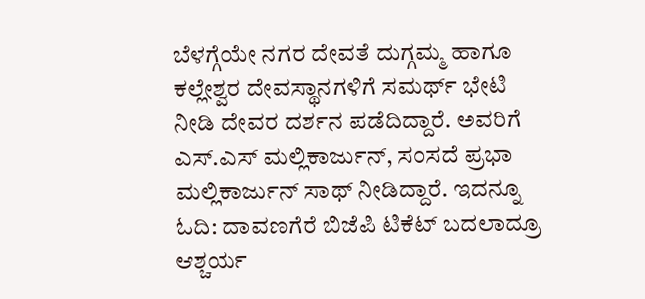ಬೆಳಗ್ಗೆಯೇ ನಗರ ದೇವತೆ ದುಗ್ಗಮ್ಮ ಹಾಗೂ ಕಲ್ಲೇಶ್ವರ ದೇವಸ್ಥಾನಗಳಿಗೆ ಸಮರ್ಥ್‌ ಭೇಟಿ ನೀಡಿ ದೇವರ ದರ್ಶನ ಪಡೆದಿದ್ದಾರೆ. ಅವರಿಗೆ ಎಸ್‌.ಎಸ್‌ ಮಲ್ಲಿಕಾರ್ಜುನ್, ಸಂಸದೆ ಪ್ರಭಾ ಮಲ್ಲಿಕಾರ್ಜುನ್ ಸಾಥ್ ನೀಡಿದ್ದಾರೆ. ಇದನ್ನೂ ಓದಿ: ದಾವಣಗೆರೆ ಬಿಜೆಪಿ ಟಿಕೆಟ್ ಬದಲಾದ್ರೂ ಆಶ್ಚರ್ಯ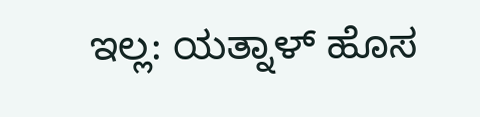ಇಲ್ಲ: ಯತ್ನಾಳ್‌ ಹೊಸ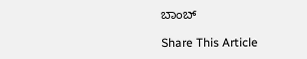ಬಾಂಬ್‌

Share This Article